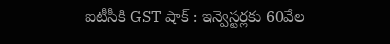ఐటీసీకి GST షాక్ : ఇన్వెస్టర్లకు 60వేల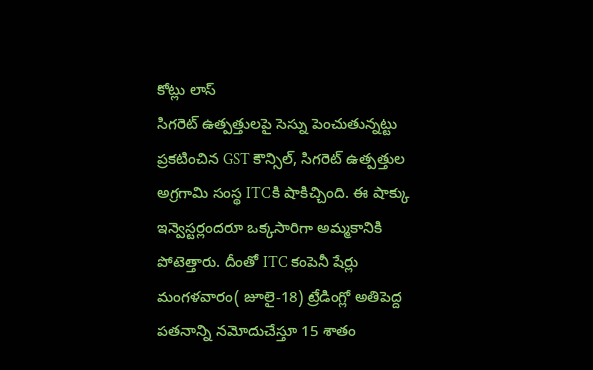కోట్లు లాస్
సిగరెట్ ఉత్పత్తులపై సెస్ను పెంచుతున్నట్టు ప్రకటించిన GST కౌన్సిల్, సిగరెట్ ఉత్పత్తుల అగ్రగామి సంస్థ ITCకి షాకిచ్చింది. ఈ షాక్కు ఇన్వెస్టర్లందరూ ఒక్కసారిగా అమ్మకానికి పోటెత్తారు. దీంతో ITC కంపెనీ షేర్లు మంగళవారం( జూలై-18) ట్రేడింగ్లో అతిపెద్ద పతనాన్ని నమోదుచేస్తూ 15 శాతం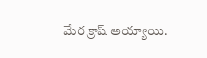మేర క్రాష్ అయ్యాయి.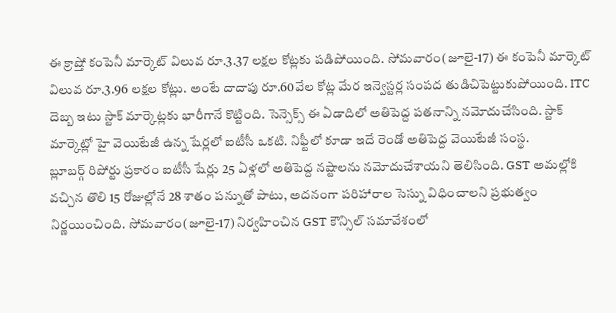ఈ క్రాష్తో కంపెనీ మార్కెట్ విలువ రూ.3.37 లక్షల కోట్లకు పడిపోయింది. సోమవారం(జూలై-17) ఈ కంపెనీ మార్కెట్ విలువ రూ.3.96 లక్షల కోట్లు. అంటే దాదాపు రూ.60వేల కోట్ల మేర ఇన్వెస్టర్ల సంపద తుడిచిపెట్టుకుపోయింది. ITC దెబ్బ ఇటు స్టాక్ మార్కెట్లకు భారీగానే కొట్టింది. సెన్సెక్స్ ఈ ఏడాదిలో అతిపెద్ద పతనాన్ని నమోదుచేసింది. స్టాక్ మార్కెట్లో హై వెయిటేజీ ఉన్న షేర్లలో ఐటీసీ ఒకటి. నిఫ్టీలో కూడా ఇదే రెండో అతిపెద్ద వెయిటేజీ సంస్థ.
బ్లూబర్గ్ రిపోర్టు ప్రకారం ఐటీసీ షేర్లు 25 ఏళ్లలో అతిపెద్ద నష్టాలను నమోదుచేశాయని తెలిసింది. GST అమల్లోకి వచ్చిన తొలి 15 రోజుల్లోనే 28 శాతం పన్నుతో పాటు, అదనంగా పరిహారాల సెస్ను విధించాలని ప్రభుత్వం నిర్ణయించింది. సోమవారం(జూలై-17) నిర్వహించిన GST కౌన్సిల్ సమావేశంలో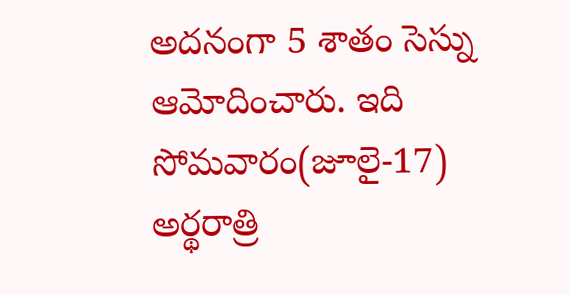అదనంగా 5 శాతం సెస్ను ఆమోదించారు. ఇది సోమవారం(జూలై-17) అర్థరాత్రి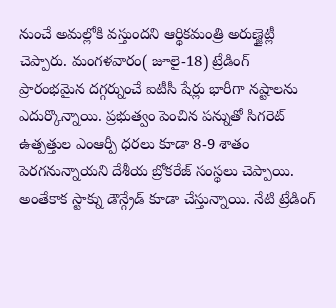నుంచే అమల్లోకి వస్తుందని ఆర్థికమంత్రి అరుణ్జైట్లీ చెప్పారు. మంగళవారం( జూలై-18) ట్రేడింగ్ ప్రారంభమైన దగ్గర్నుంచే ఐటీసీ షేర్లు భారీగా నష్టాలను ఎదుర్కొన్నాయి. ప్రభుత్వం పెంచిన పన్నుతో సిగరెట్ ఉత్పత్తుల ఎంఆర్పీ ధరలు కూడా 8-9 శాతం పెరగనున్నాయని దేశీయ బ్రోకరేజ్ సంస్థలు చెప్పాయి. అంతేకాక స్టాక్ను డౌన్గ్రేడ్ కూడా చేస్తున్నాయి. నేటి ట్రేడింగ్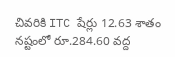చివరికి ITC షేర్లు 12.63 శాతం నష్టంలో రూ.284.60 వద్ద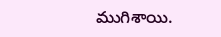ముగిశాయి.